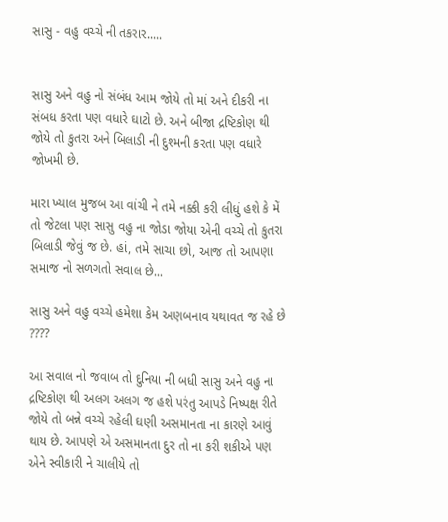સાસુ - વહુ વચ્ચે ની તકરાર.....


સાસુ અને વહુ નો સંબંધ આમ જોયે તો માં અને દીકરી ના સંબધ કરતા પણ વધારે ઘાટો છે. અને બીજા દ્રષ્ટિકોણ થી જોયે તો કુતરા અને બિલાડી ની દુશ્મની કરતા પણ વધારે જોખમી છે.

મારા ખ્યાલ મુજબ આ વાંચી ને તમે નક્કી કરી લીધું હશે કે મેં તો જેટલા પણ સાસુ વહુ ના જોડા જોયા એની વચ્ચે તો કુતરા બિલાડી જેવું જ છે. હાં, તમે સાચા છો, આજ તો આપણા સમાજ નો સળગતો સવાલ છે...

સાસુ અને વહુ વચ્ચે હમેશા કેમ અણબનાવ યથાવત જ રહે છે ????

આ સવાલ નો જવાબ તો દુનિયા ની બધી સાસુ અને વહુ ના દ્રષ્ટિકોણ થી અલગ અલગ જ હશે પરંતુ આપડે નિષ્પક્ષ રીતે જોયે તો બન્ને વચ્ચે રહેલી ઘણી અસમાનતા ના કારણે આવું થાય છે. આપણે એ અસમાનતા દુર તો ના કરી શકીએ પણ એને સ્વીકારી ને ચાલીયે તો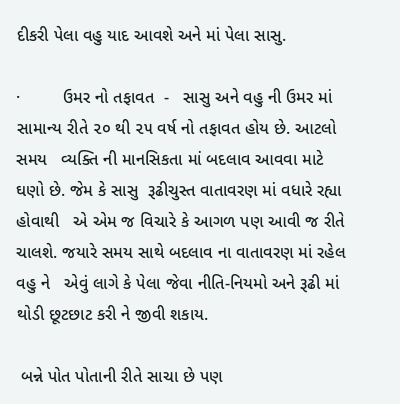દીકરી પેલા વહુ યાદ આવશે અને માં પેલા સાસુ.

·         ઉમર નો તફાવત  -   સાસુ અને વહુ ની ઉમર માં સામાન્ય રીતે ૨૦ થી ૨૫ વર્ષ નો તફાવત હોય છે. આટલો સમય   વ્યક્તિ ની માનસિકતા માં બદલાવ આવવા માટે ઘણો છે. જેમ કે સાસુ  રૂઢીચુસ્ત વાતાવરણ માં વધારે રહ્યા હોવાથી   એ એમ જ વિચારે કે આગળ પણ આવી જ રીતે ચાલશે. જયારે સમય સાથે બદલાવ ના વાતાવરણ માં રહેલ વહુ ને   એવું લાગે કે પેલા જેવા નીતિ-નિયમો અને રૂઢી માં થોડી છૂટછાટ કરી ને જીવી શકાય.

 બન્ને પોત પોતાની રીતે સાચા છે પણ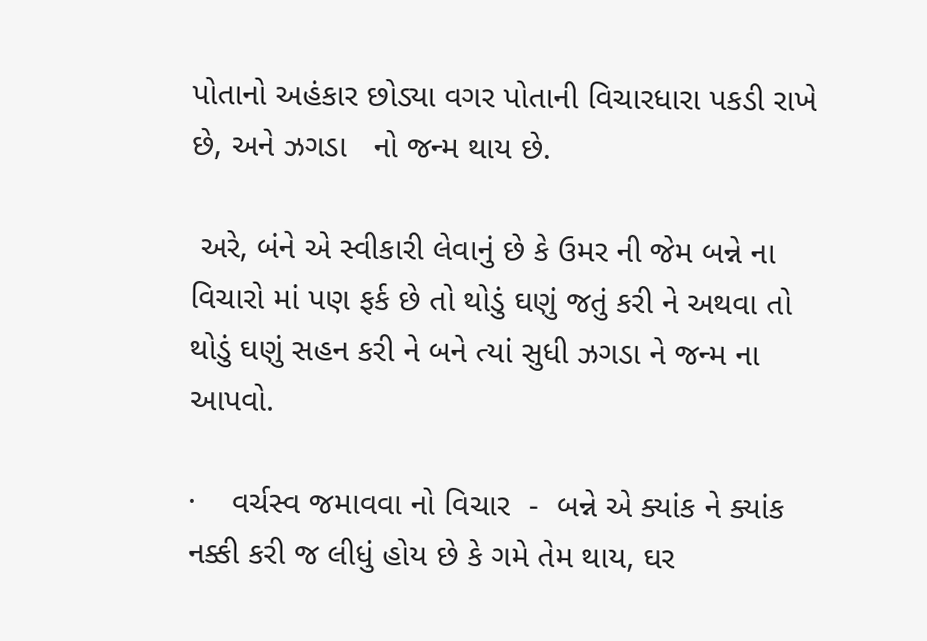પોતાનો અહંકાર છોડ્યા વગર પોતાની વિચારધારા પકડી રાખે છે, અને ઝગડા   નો જન્મ થાય છે.

 અરે, બંને એ સ્વીકારી લેવાનું છે કે ઉમર ની જેમ બન્ને ના વિચારો માં પણ ફર્ક છે તો થોડું ઘણું જતું કરી ને અથવા તો   થોડું ઘણું સહન કરી ને બને ત્યાં સુધી ઝગડા ને જન્મ ના આપવો.

·    વર્ચસ્વ જમાવવા નો વિચાર  -  બન્ને એ ક્યાંક ને ક્યાંક નક્કી કરી જ લીધું હોય છે કે ગમે તેમ થાય, ઘર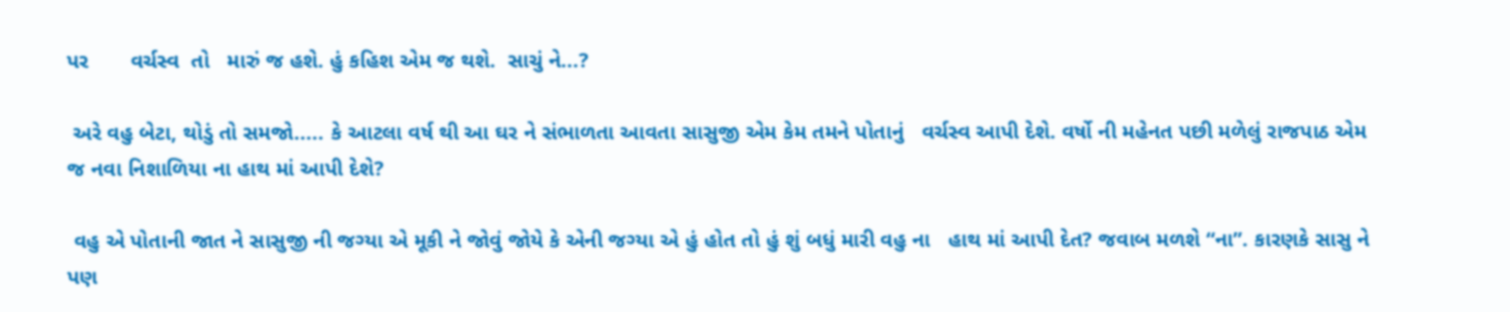પર       વર્ચસ્વ  તો   મારું જ હશે. હું કહિશ એમ જ થશે.  સાચું ને...?

 અરે વહુ બેટા, થોડું તો સમજો..... કે આટલા વર્ષ થી આ ઘર ને સંભાળતા આવતા સાસુજી એમ કેમ તમને પોતાનું   વર્ચસ્વ આપી દેશે. વર્ષો ની મહેનત પછી મળેલું રાજપાઠ એમ જ નવા નિશાળિયા ના હાથ માં આપી દેશે?

 વહુ એ પોતાની જાત ને સાસુજી ની જગ્યા એ મૂકી ને જોવું જોયે કે એની જગ્યા એ હું હોત તો હું શું બધું મારી વહુ ના   હાથ માં આપી દેત? જવાબ મળશે “ના”. કારણકે સાસુ ને પણ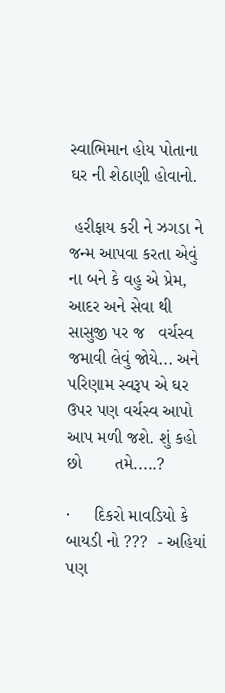સ્વાભિમાન હોય પોતાના ઘર ની શેઠાણી હોવાનો.

 હરીફાય કરી ને ઝગડા ને જન્મ આપવા કરતા એવું ના બને કે વહુ એ પ્રેમ, આદર અને સેવા થી સાસુજી પર જ   વર્ચસ્વ જમાવી લેવું જોયે... અને પરિણામ સ્વરૂપ એ ઘર ઉપર પણ વર્ચસ્વ આપો આપ મળી જશે. શું કહો છો       તમે.....?

·     દિકરો માવડિયો કે બાયડી નો ???  - અહિયાં પણ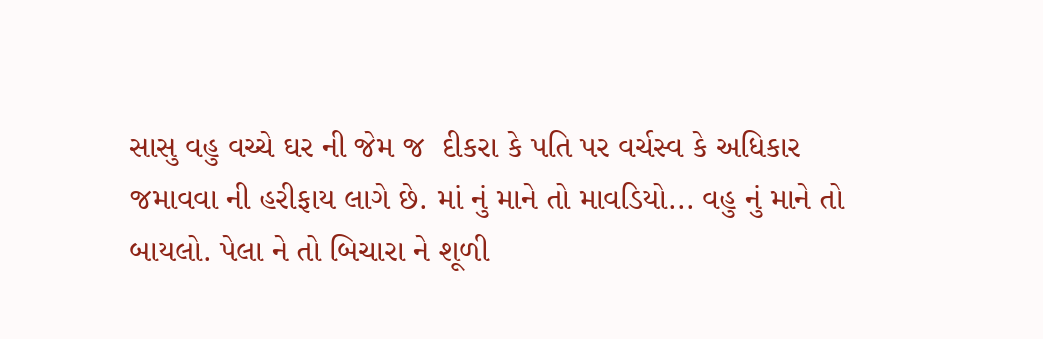સાસુ વહુ વચ્ચે ઘર ની જેમ જ  દીકરા કે પતિ પર વર્ચસ્વ કે અધિકાર જમાવવા ની હરીફાય લાગે છે. માં નું માને તો માવડિયો... વહુ નું માને તો બાયલો. પેલા ને તો બિચારા ને શૂળી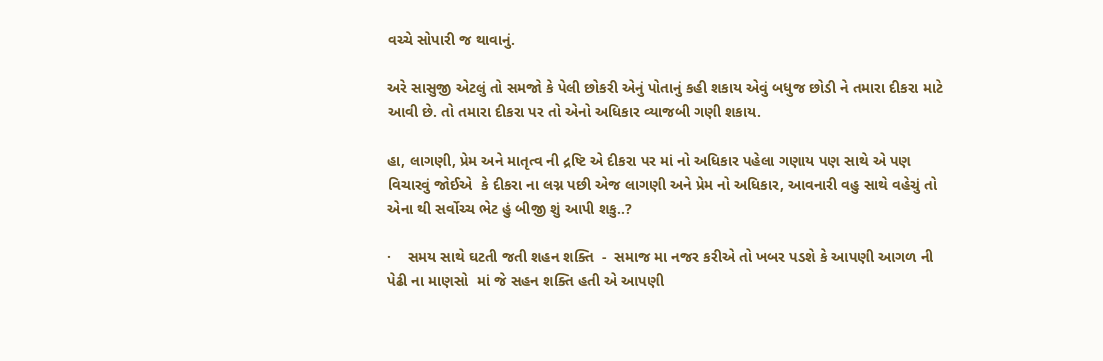વચ્ચે સોપારી જ થાવાનું.

અરે સાસુજી એટલું તો સમજો કે પેલી છોકરી એનું પોતાનું કહી શકાય એવું બધુજ છોડી ને તમારા દીકરા માટે આવી છે. તો તમારા દીકરા પર તો એનો અધિકાર વ્યાજબી ગણી શકાય.

હા, લાગણી, પ્રેમ અને માતૃત્વ ની દ્રષ્ટિ એ દીકરા પર માં નો અધિકાર પહેલા ગણાય પણ સાથે એ પણ વિચારવું જોઈએ  કે દીકરા ના લગ્ન પછી એજ લાગણી અને પ્રેમ નો અધિકાર, આવનારી વહુ સાથે વહેચું તો એના થી સર્વોચ્ચ ભેટ હું બીજી શું આપી શકુ..?

·    સમય સાથે ઘટતી જતી શહન શક્તિ  -  સમાજ મા નજર કરીએ તો ખબર પડશે કે આપણી આગળ ની પેઢી ના માણસો  માં જે સહન શક્તિ હતી એ આપણી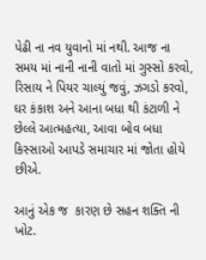પેઢી ના નવ યુવાનો માં નથી. આજ ના સમય માં નાની નાની વાતો માં ગુસ્સો કરવો, રિસાય ને પિયર ચાલ્યું જવું, ઝગડો કરવો, ઘર કંકાશ અને આના બધા થી કંટાળી ને છેલ્લે આત્મહત્યા, આવા બોવ બધા કિસ્સાઓ આપડે સમાચાર માં જોતા હોયે છીએ.

આનું એક જ  કારણ છે સહન શક્તિ ની ખોટ.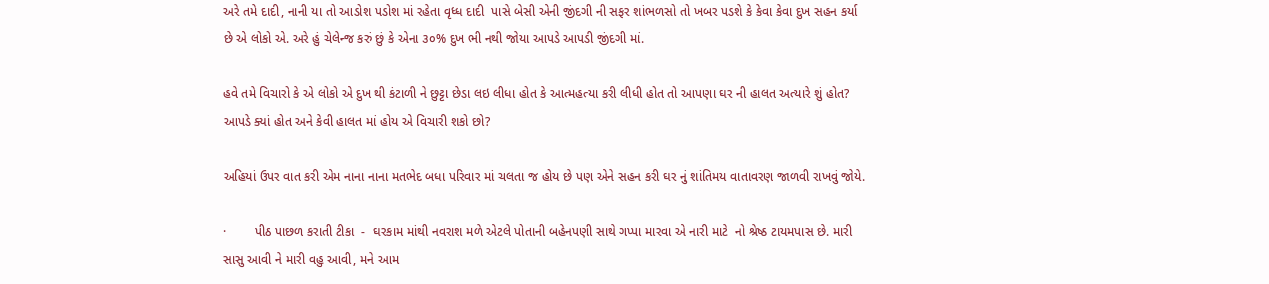અરે તમે દાદી, નાની યા તો આડોશ પડોશ માં રહેતા વૃધ્ધ દાદી  પાસે બેસી એની જીંદગી ની સફર શાંભળસો તો ખબર પડશે કે કેવા કેવા દુખ સહન કર્યા છે એ લોકો એ. અરે હું ચેલેન્જ કરું છું કે એના ૩૦% દુખ ભી નથી જોયા આપડે આપડી જીંદગી માં.

હવે તમે વિચારો કે એ લોકો એ દુખ થી કંટાળી ને છુટ્ટા છેડા લઇ લીધા હોત કે આત્મહત્યા કરી લીધી હોત તો આપણા ઘર ની હાલત અત્યારે શું હોત? આપડે ક્યાં હોત અને કેવી હાલત માં હોય એ વિચારી શકો છો?

અહિયાં ઉપર વાત કરી એમ નાના નાના મતભેદ બધા પરિવાર માં ચલતા જ હોય છે પણ એને સહન કરી ઘર નું શાંતિમય વાતાવરણ જાળવી રાખવું જોયે.

·        પીઠ પાછળ કરાતી ટીકા  -  ઘરકામ માંથી નવરાશ મળે એટલે પોતાની બહેનપણી સાથે ગપ્પા મારવા એ નારી માટે  નો શ્રેષ્ઠ ટાયમપાસ છે. મારી સાસુ આવી ને મારી વહુ આવી, મને આમ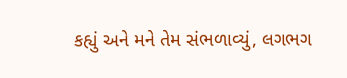કહ્યું અને મને તેમ સંભળાવ્યું, લગભગ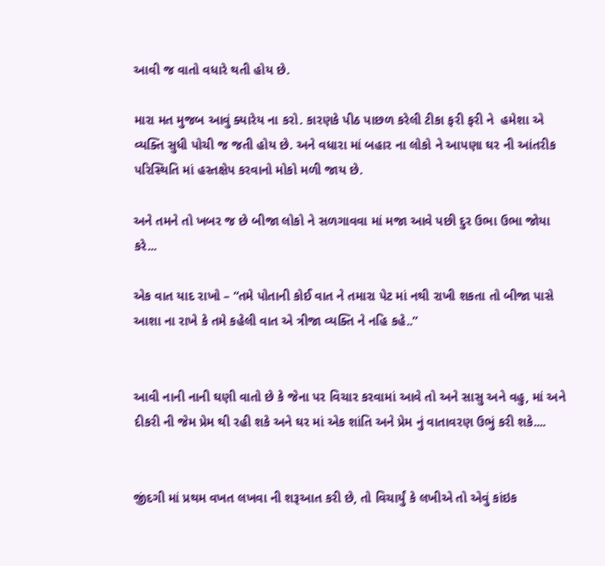આવી જ વાતો વધારે થતી હોય છે.

મારા મત મુજબ આવું ક્યારેય ના કરો. કારણકે પીઠ પાછળ કરેલી ટીકા ફરી ફરી ને  હમેશા એ વ્યક્તિ સુધી પોચી જ જતી હોય છે. અને વધારા માં બહાર ના લોકો ને આપણા ઘર ની આંતરીક પરિસ્થિતિ માં હસ્તક્ષેપ કરવાનો મોકો મળી જાય છે.

અને તમને તો ખબર જ છે બીજા લોકો ને સળગાવવા માં મજા આવે પછી દુર ઉભા ઉભા જોયા કરે...

એક વાત યાદ રાખો – “તમે પોતાની કોઈ વાત ને તમારા પેટ માં નથી રાખી શકતા તો બીજા પાસે આશા ના રાખે કે તમે કહેલી વાત એ ત્રીજા વ્યક્તિ ને નહિ કહે..”


આવી નાની નાની ઘણી વાતો છે કે જેના પર વિચાર કરવામાં આવે તો અને સાસુ અને વહુ, માં અને દીકરી ની જેમ પ્રેમ થી રહી શકે અને ઘર માં એક શાંતિ અને પ્રેમ નું વાતાવરણ ઉભું કરી શકે....


જીંદગી માં પ્રથમ વખત લખવા ની શરૂઆત કરી છે, તો વિચાર્યું કે લખીએ તો એવું કાંઇક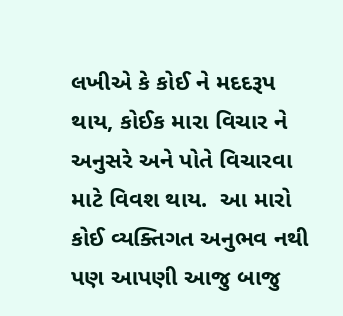લખીએ કે કોઈ ને મદદરૂપ થાય, કોઈક મારા વિચાર ને અનુસરે અને પોતે વિચારવા માટે વિવશ થાય.  આ મારો કોઈ વ્યક્તિગત અનુભવ નથી પણ આપણી આજુ બાજુ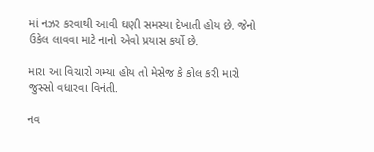માં નઝર કરવાથી આવી ઘણી સમસ્યા દેખાતી હોય છે. જેનો ઉકેલ લાવવા માટે નાનો એવો પ્રયાસ કર્યો છે.

મારા આ વિચારો ગમ્યા હોય તો મેસેજ કે કોલ કરી મારો જુસ્સો વધારવા વિનંતી.

નવ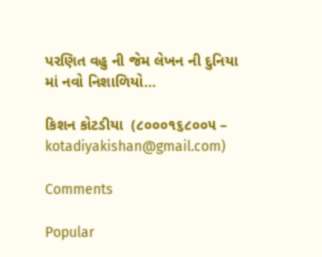પરણિત વહુ ની જેમ લેખન ની દુનિયા માં નવો નિશાળિયો...

કિશન કોટડીયા  (૮૦૦૦૧૬૮૦૦૫ – kotadiyakishan@gmail.com)

Comments

Popular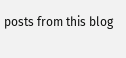posts from this blog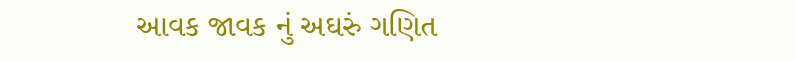આવક જાવક નું અઘરું ગણિત